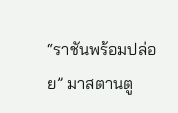“ราชันพร้อมปล่อย” มาสตานตู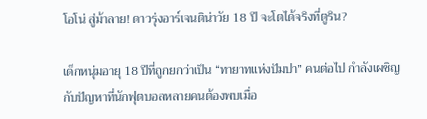โอโน่ สู่ม้าลาย! ดาวรุ่งอาร์เจนติน่าวัย 18 ปี จะโตได้จริงที่ตูริน?

เด็กหนุ่มอายุ 18 ปีที่ถูกยกว่าเป็น “ทายาทแห่งปัมปา” คนต่อไป กำลังเผชิญกับปัญหาที่นักฟุตบอลหลายคนต้องพบเมื่อ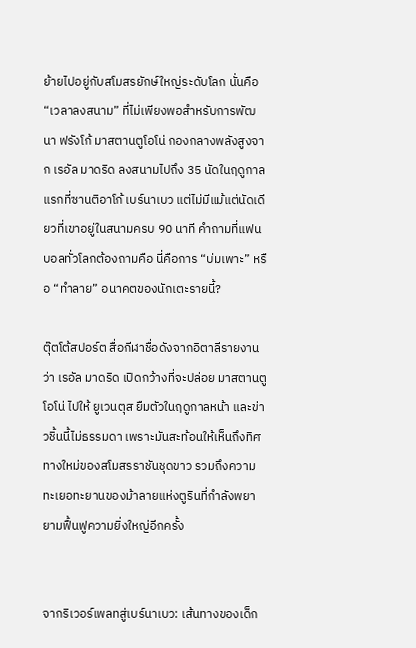ย้ายไปอยู่กับสโมสรยักษ์ใหญ่ระดับโลก นั่นคือ “เวลาลงสนาม” ที่ไม่เพียงพอสำหรับการพัฒนา ฟรังโก้ มาสตานตูโอโน่ กองกลางพลังสูงจาก เรอัล มาดริด ลงสนามไปถึง 35 นัดในฤดูกาลแรกที่ซานติอาโก้ เบร์นาเบว แต่ไม่มีแม้แต่นัดเดียวที่เขาอยู่ในสนามครบ 90 นาที คำถามที่แฟนบอลทั่วโลกต้องถามคือ นี่คือการ “บ่มเพาะ” หรือ “ทำลาย” อนาคตของนักเตะรายนี้?

ตุ๊ตโต้สปอร์ต สื่อกีฬาชื่อดังจากอิตาลีรายงานว่า เรอัล มาดริด เปิดกว้างที่จะปล่อย มาสตานตูโอโน่ ไปให้ ยูเวนตุส ยืมตัวในฤดูกาลหน้า และข่าวชิ้นนี้ไม่ธรรมดา เพราะมันสะท้อนให้เห็นถึงทิศทางใหม่ของสโมสรราชันชุดขาว รวมถึงความทะเยอทะยานของม้าลายแห่งตูรินที่กำลังพยายามฟื้นฟูความยิ่งใหญ่อีกครั้ง


จากริเวอร์เพลทสู่เบร์นาเบว: เส้นทางของเด็ก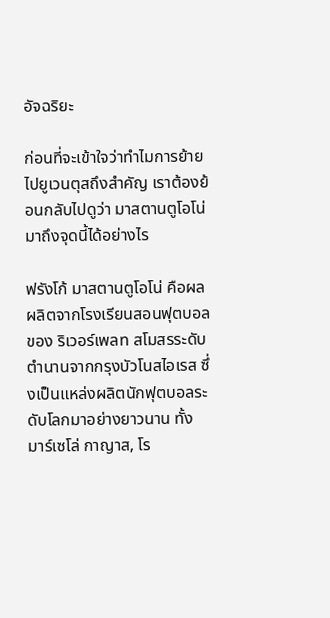อัจฉริยะ

ก่อนที่จะเข้าใจว่าทำไมการย้ายไปยูเวนตุสถึงสำคัญ เราต้องย้อนกลับไปดูว่า มาสตานตูโอโน่ มาถึงจุดนี้ได้อย่างไร

ฟรังโก้ มาสตานตูโอโน่ คือผลผลิตจากโรงเรียนสอนฟุตบอลของ ริเวอร์เพลท สโมสรระดับตำนานจากกรุงบัวโนสไอเรส ซึ่งเป็นแหล่งผลิตนักฟุตบอลระดับโลกมาอย่างยาวนาน ทั้ง มาร์เซโล่ กาญาส, โร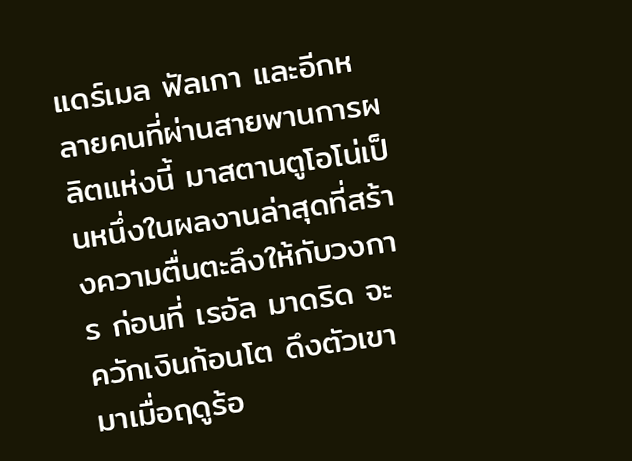แดร์เมล ฟัลเกา และอีกหลายคนที่ผ่านสายพานการผลิตแห่งนี้ มาสตานตูโอโน่เป็นหนึ่งในผลงานล่าสุดที่สร้างความตื่นตะลึงให้กับวงการ ก่อนที่ เรอัล มาดริด จะควักเงินก้อนโต ดึงตัวเขามาเมื่อฤดูร้อ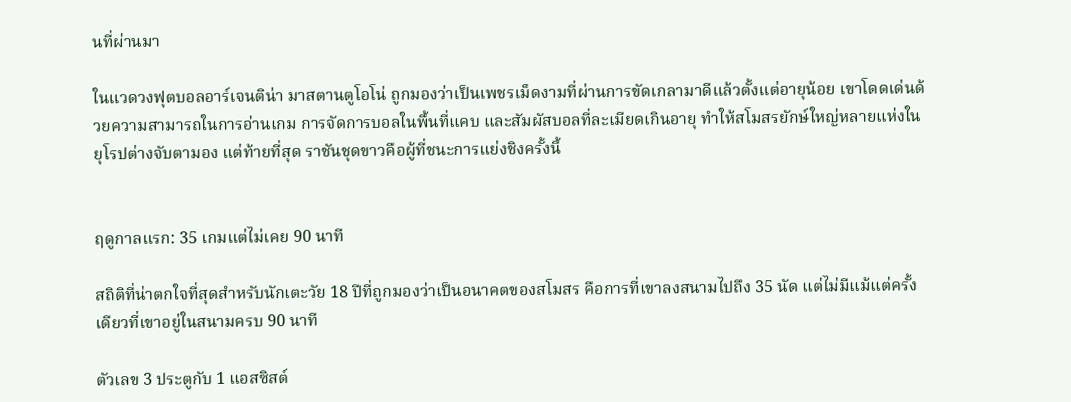นที่ผ่านมา

ในแวดวงฟุตบอลอาร์เจนติน่า มาสตานตูโอโน่ ถูกมองว่าเป็นเพชรเม็ดงามที่ผ่านการขัดเกลามาดีแล้วตั้งแต่อายุน้อย เขาโดดเด่นด้วยความสามารถในการอ่านเกม การจัดการบอลในพื้นที่แคบ และสัมผัสบอลที่ละเมียดเกินอายุ ทำให้สโมสรยักษ์ใหญ่หลายแห่งในยุโรปต่างจับตามอง แต่ท้ายที่สุด ราชันชุดขาวคือผู้ที่ชนะการแย่งชิงครั้งนี้


ฤดูกาลแรก: 35 เกมแต่ไม่เคย 90 นาที

สถิติที่น่าตกใจที่สุดสำหรับนักเตะวัย 18 ปีที่ถูกมองว่าเป็นอนาคตของสโมสร คือการที่เขาลงสนามไปถึง 35 นัด แต่ไม่มีแม้แต่ครั้งเดียวที่เขาอยู่ในสนามครบ 90 นาที

ตัวเลข 3 ประตูกับ 1 แอสซิสต์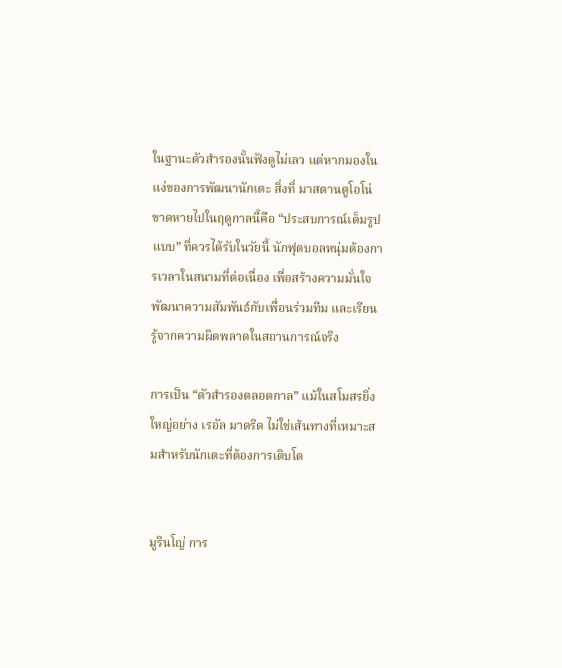ในฐานะตัวสำรองนั้นฟังดูไม่เลว แต่หากมองในแง่ของการพัฒนานักเตะ สิ่งที่ มาสตานตูโอโน่ ขาดหายไปในฤดูกาลนี้คือ “ประสบการณ์เต็มรูปแบบ” ที่ควรได้รับในวัยนี้ นักฟุตบอลหนุ่มต้องการเวลาในสนามที่ต่อเนื่อง เพื่อสร้างความมั่นใจ พัฒนาความสัมพันธ์กับเพื่อนร่วมทีม และเรียนรู้จากความผิดพลาดในสถานการณ์จริง

การเป็น “ตัวสำรองตลอดกาล” แม้ในสโมสรยิ่งใหญ่อย่าง เรอัล มาดริด ไม่ใช่เส้นทางที่เหมาะสมสำหรับนักเตะที่ต้องการเติบโต


มูรินโญ่ การ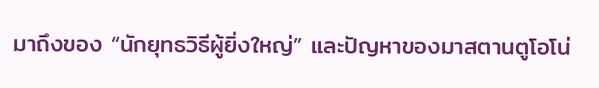มาถึงของ “นักยุทธวิธีผู้ยิ่งใหญ่” และปัญหาของมาสตานตูโอโน่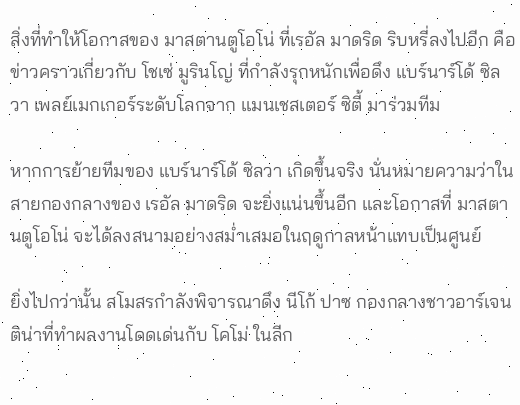สิ่งที่ทำให้โอกาสของ มาสตานตูโอโน่ ที่เรอัล มาดริด ริบหรี่ลงไปอีก คือข่าวคราวเกี่ยวกับ โชเซ่ มูรินโญ่ ที่กำลังรุกหนักเพื่อดึง แบร์นาร์โด้ ซิลวา เพลย์เมกเกอร์ระดับโลกจาก แมนเชสเตอร์ ซิตี้ มาร่วมทีม

หากการย้ายทีมของ แบร์นาร์โด้ ซิลวา เกิดขึ้นจริง นั่นหมายความว่าในสายกองกลางของ เรอัล มาดริด จะยิ่งแน่นขึ้นอีก และโอกาสที่ มาสตานตูโอโน่ จะได้ลงสนามอย่างสม่ำเสมอในฤดูกาลหน้าแทบเป็นศูนย์

ยิ่งไปกว่านั้น สโมสรกำลังพิจารณาดึง นีโก้ ปาซ กองกลางชาวอาร์เจนติน่าที่ทำผลงานโดดเด่นกับ โคโม่ ในลีก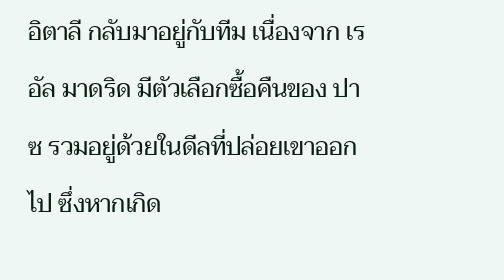อิตาลี กลับมาอยู่กับทีม เนื่องจาก เรอัล มาดริด มีตัวเลือกซื้อคืนของ ปาซ รวมอยู่ด้วยในดีลที่ปล่อยเขาออกไป ซึ่งหากเกิด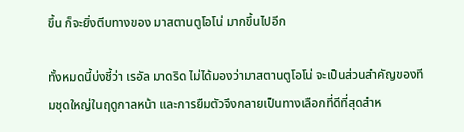ขึ้น ก็จะยิ่งตีบทางของ มาสตานตูโอโน่ มากขึ้นไปอีก

ทั้งหมดนี้บ่งชี้ว่า เรอัล มาดริด ไม่ได้มองว่ามาสตานตูโอโน่ จะเป็นส่วนสำคัญของทีมชุดใหญ่ในฤดูกาลหน้า และการยืมตัวจึงกลายเป็นทางเลือกที่ดีที่สุดสำห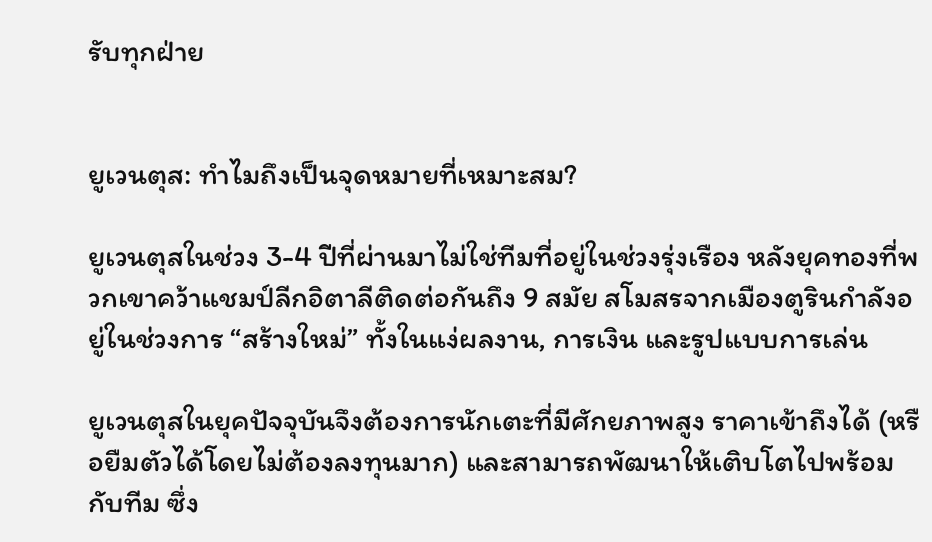รับทุกฝ่าย


ยูเวนตุส: ทำไมถึงเป็นจุดหมายที่เหมาะสม?

ยูเวนตุสในช่วง 3-4 ปีที่ผ่านมาไม่ใช่ทีมที่อยู่ในช่วงรุ่งเรือง หลังยุคทองที่พวกเขาคว้าแชมป์ลีกอิตาลีติดต่อกันถึง 9 สมัย สโมสรจากเมืองตูรินกำลังอยู่ในช่วงการ “สร้างใหม่” ทั้งในแง่ผลงาน, การเงิน และรูปแบบการเล่น

ยูเวนตุสในยุคปัจจุบันจึงต้องการนักเตะที่มีศักยภาพสูง ราคาเข้าถึงได้ (หรือยืมตัวได้โดยไม่ต้องลงทุนมาก) และสามารถพัฒนาให้เติบโตไปพร้อมกับทีม ซึ่ง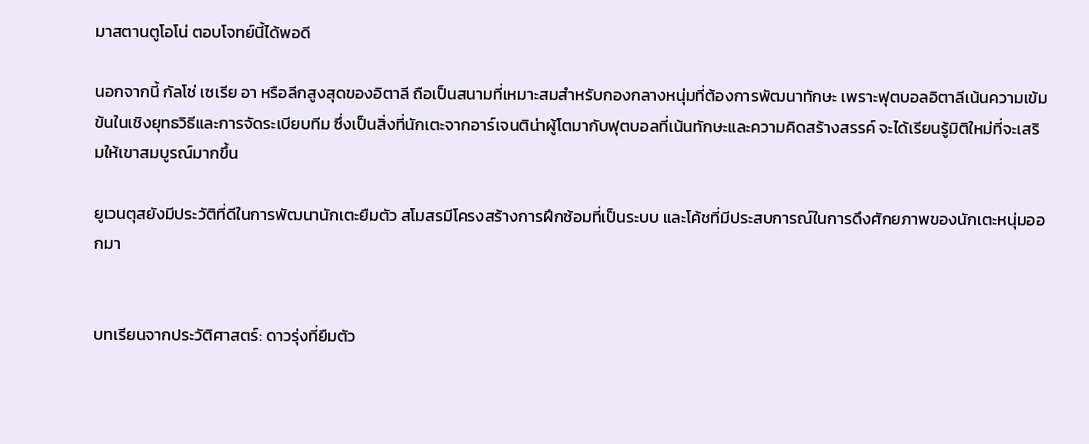มาสตานตูโอโน่ ตอบโจทย์นี้ได้พอดี

นอกจากนี้ กัลโช่ เซเรีย อา หรือลีกสูงสุดของอิตาลี ถือเป็นสนามที่เหมาะสมสำหรับกองกลางหนุ่มที่ต้องการพัฒนาทักษะ เพราะฟุตบอลอิตาลีเน้นความเข้มข้นในเชิงยุทธวิธีและการจัดระเบียบทีม ซึ่งเป็นสิ่งที่นักเตะจากอาร์เจนติน่าผู้โตมากับฟุตบอลที่เน้นทักษะและความคิดสร้างสรรค์ จะได้เรียนรู้มิติใหม่ที่จะเสริมให้เขาสมบูรณ์มากขึ้น

ยูเวนตุสยังมีประวัติที่ดีในการพัฒนานักเตะยืมตัว สโมสรมีโครงสร้างการฝึกซ้อมที่เป็นระบบ และโค้ชที่มีประสบการณ์ในการดึงศักยภาพของนักเตะหนุ่มออกมา


บทเรียนจากประวัติศาสตร์: ดาวรุ่งที่ยืมตัว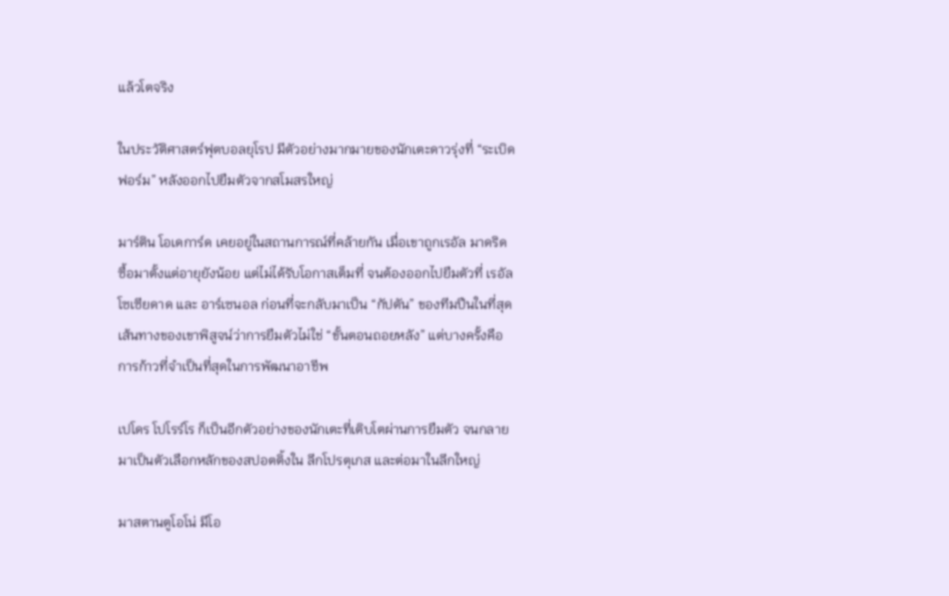แล้วโตจริง

ในประวัติศาสตร์ฟุตบอลยุโรป มีตัวอย่างมากมายของนักเตะดาวรุ่งที่ “ระเบิดฟอร์ม” หลังออกไปยืมตัวจากสโมสรใหญ่

มาร์ติน โอเดการ์ด เคยอยู่ในสถานการณ์ที่คล้ายกัน เมื่อเขาถูกเรอัล มาดริดซื้อมาตั้งแต่อายุยังน้อย แต่ไม่ได้รับโอกาสเต็มที่ จนต้องออกไปยืมตัวที่ เรอัล โซเซียดาด และ อาร์เซนอล ก่อนที่จะกลับมาเป็น “กัปตัน” ของทีมปืนในที่สุด เส้นทางของเขาพิสูจน์ว่าการยืมตัวไม่ใช่ “ขั้นตอนถอยหลัง” แต่บางครั้งคือการก้าวที่จำเป็นที่สุดในการพัฒนาอาชีพ

เปโดร โปโรร์โร ก็เป็นอีกตัวอย่างของนักเตะที่เติบโตผ่านการยืมตัว จนกลายมาเป็นตัวเลือกหลักของสปอตติ้งใน ลีกโปรตุเกส และต่อมาในลีกใหญ่

มาสตานตูโอโน่ มีโอ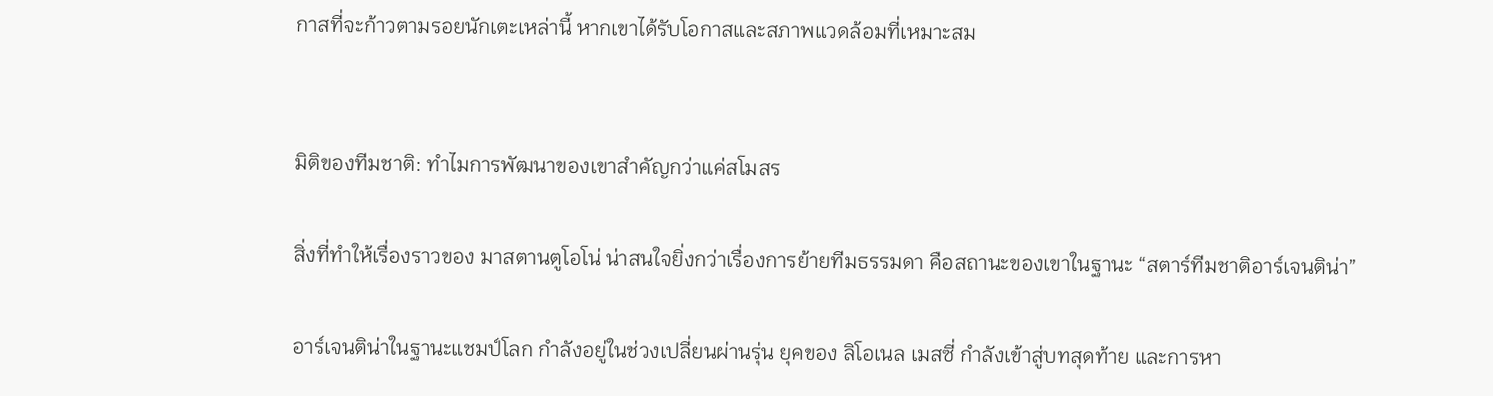กาสที่จะก้าวตามรอยนักเตะเหล่านี้ หากเขาได้รับโอกาสและสภาพแวดล้อมที่เหมาะสม


มิติของทีมชาติ: ทำไมการพัฒนาของเขาสำคัญกว่าแค่สโมสร

สิ่งที่ทำให้เรื่องราวของ มาสตานตูโอโน่ น่าสนใจยิ่งกว่าเรื่องการย้ายทีมธรรมดา คือสถานะของเขาในฐานะ “สตาร์ทีมชาติอาร์เจนติน่า”

อาร์เจนติน่าในฐานะแชมป์โลก กำลังอยู่ในช่วงเปลี่ยนผ่านรุ่น ยุคของ ลิโอเนล เมสซี่ กำลังเข้าสู่บทสุดท้าย และการหา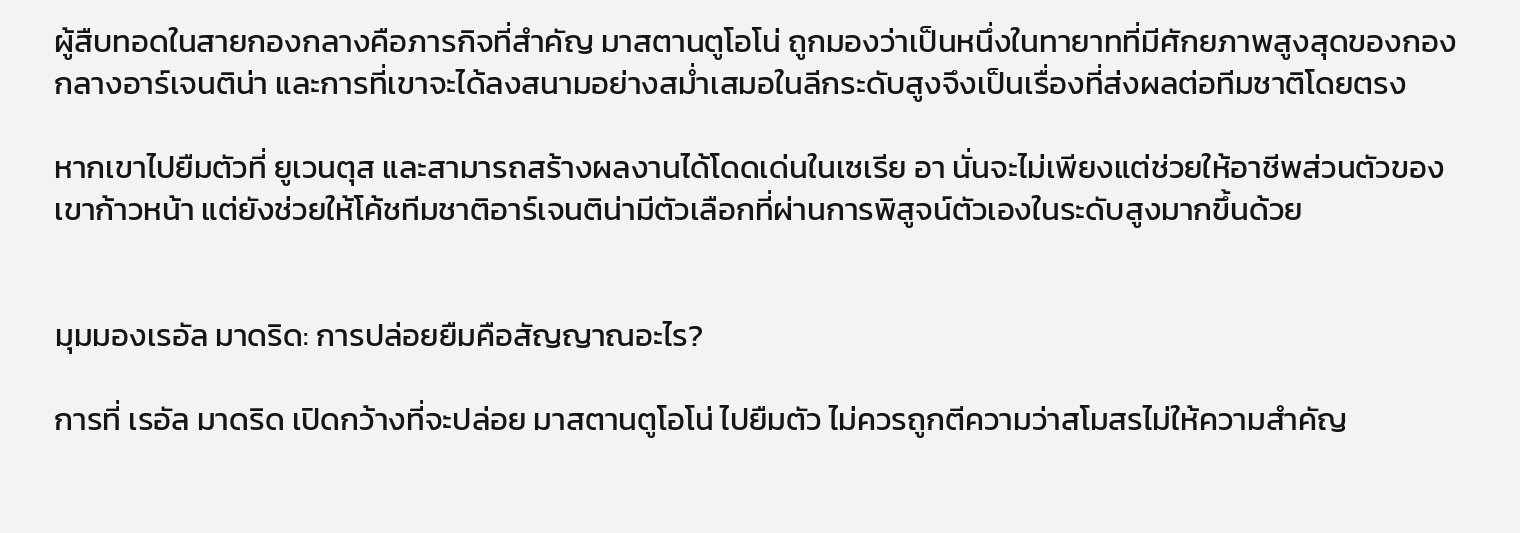ผู้สืบทอดในสายกองกลางคือภารกิจที่สำคัญ มาสตานตูโอโน่ ถูกมองว่าเป็นหนึ่งในทายาทที่มีศักยภาพสูงสุดของกองกลางอาร์เจนติน่า และการที่เขาจะได้ลงสนามอย่างสม่ำเสมอในลีกระดับสูงจึงเป็นเรื่องที่ส่งผลต่อทีมชาติโดยตรง

หากเขาไปยืมตัวที่ ยูเวนตุส และสามารถสร้างผลงานได้โดดเด่นในเซเรีย อา นั่นจะไม่เพียงแต่ช่วยให้อาชีพส่วนตัวของเขาก้าวหน้า แต่ยังช่วยให้โค้ชทีมชาติอาร์เจนติน่ามีตัวเลือกที่ผ่านการพิสูจน์ตัวเองในระดับสูงมากขึ้นด้วย


มุมมองเรอัล มาดริด: การปล่อยยืมคือสัญญาณอะไร?

การที่ เรอัล มาดริด เปิดกว้างที่จะปล่อย มาสตานตูโอโน่ ไปยืมตัว ไม่ควรถูกตีความว่าสโมสรไม่ให้ความสำคัญ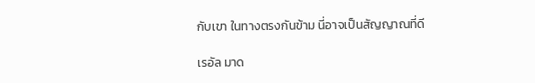กับเขา ในทางตรงกันข้าม นี่อาจเป็นสัญญาณที่ดี

เรอัล มาด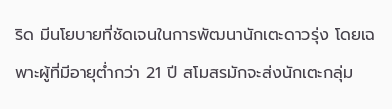ริด มีนโยบายที่ชัดเจนในการพัฒนานักเตะดาวรุ่ง โดยเฉพาะผู้ที่มีอายุต่ำกว่า 21 ปี สโมสรมักจะส่งนักเตะกลุ่ม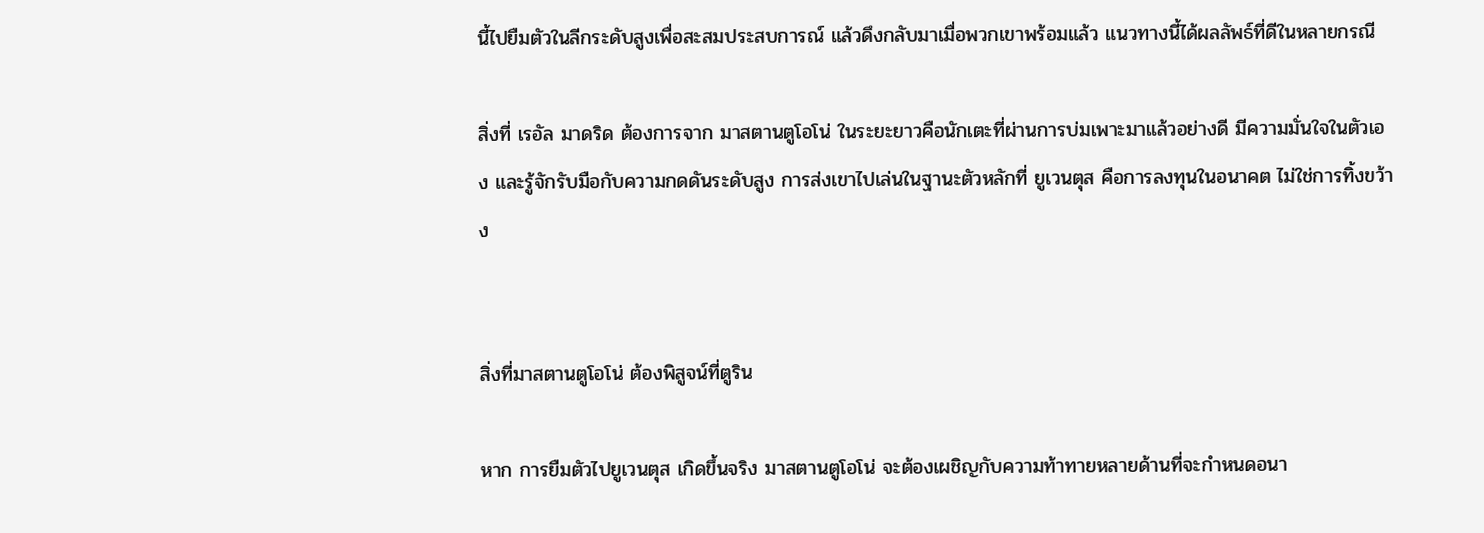นี้ไปยืมตัวในลีกระดับสูงเพื่อสะสมประสบการณ์ แล้วดึงกลับมาเมื่อพวกเขาพร้อมแล้ว แนวทางนี้ได้ผลลัพธ์ที่ดีในหลายกรณี

สิ่งที่ เรอัล มาดริด ต้องการจาก มาสตานตูโอโน่ ในระยะยาวคือนักเตะที่ผ่านการบ่มเพาะมาแล้วอย่างดี มีความมั่นใจในตัวเอง และรู้จักรับมือกับความกดดันระดับสูง การส่งเขาไปเล่นในฐานะตัวหลักที่ ยูเวนตุส คือการลงทุนในอนาคต ไม่ใช่การทิ้งขว้าง


สิ่งที่มาสตานตูโอโน่ ต้องพิสูจน์ที่ตูริน

หาก การยืมตัวไปยูเวนตุส เกิดขึ้นจริง มาสตานตูโอโน่ จะต้องเผชิญกับความท้าทายหลายด้านที่จะกำหนดอนา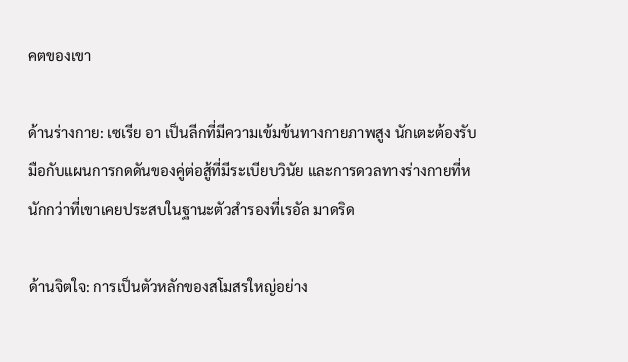คตของเขา

ด้านร่างกาย: เซเรีย อา เป็นลีกที่มีความเข้มข้นทางกายภาพสูง นักเตะต้องรับมือกับแผนการกดดันของคู่ต่อสู้ที่มีระเบียบวินัย และการดวลทางร่างกายที่หนักกว่าที่เขาเคยประสบในฐานะตัวสำรองที่เรอัล มาดริด

ด้านจิตใจ: การเป็นตัวหลักของสโมสรใหญ่อย่าง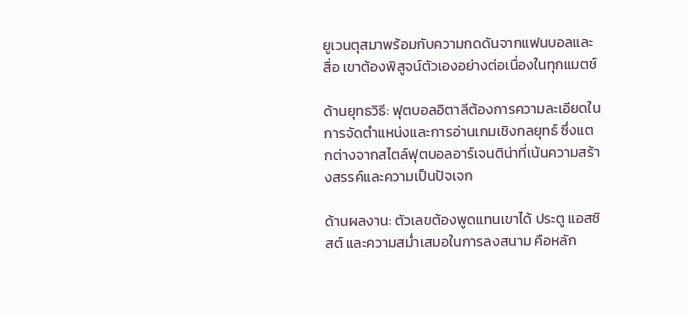ยูเวนตุสมาพร้อมกับความกดดันจากแฟนบอลและสื่อ เขาต้องพิสูจน์ตัวเองอย่างต่อเนื่องในทุกแมตช์

ด้านยุทธวิธี: ฟุตบอลอิตาลีต้องการความละเอียดในการจัดตำแหน่งและการอ่านเกมเชิงกลยุทธ์ ซึ่งแตกต่างจากสไตล์ฟุตบอลอาร์เจนติน่าที่เน้นความสร้างสรรค์และความเป็นปัจเจก

ด้านผลงาน: ตัวเลขต้องพูดแทนเขาได้ ประตู แอสซิสต์ และความสม่ำเสมอในการลงสนาม คือหลัก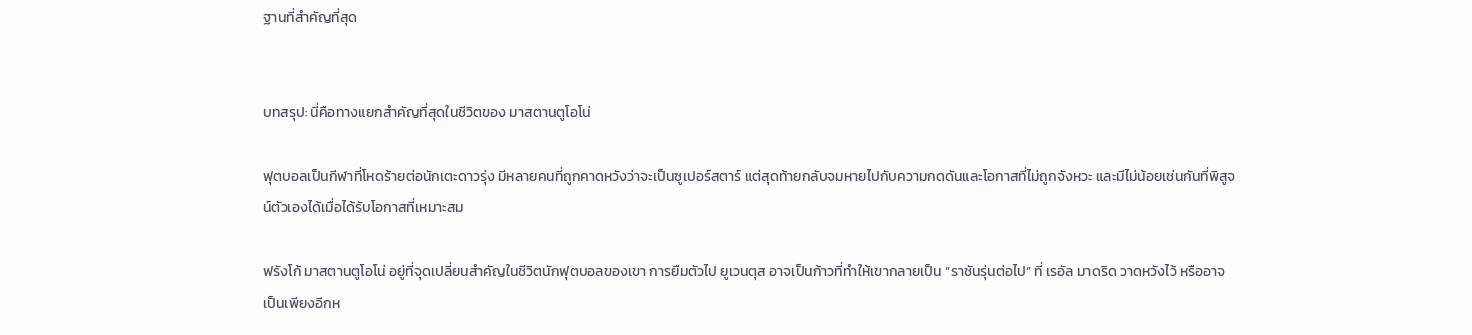ฐานที่สำคัญที่สุด


บทสรุป: นี่คือทางแยกสำคัญที่สุดในชีวิตของ มาสตานตูโอโน่

ฟุตบอลเป็นกีฬาที่โหดร้ายต่อนักเตะดาวรุ่ง มีหลายคนที่ถูกคาดหวังว่าจะเป็นซูเปอร์สตาร์ แต่สุดท้ายกลับจมหายไปกับความกดดันและโอกาสที่ไม่ถูกจังหวะ และมีไม่น้อยเช่นกันที่พิสูจน์ตัวเองได้เมื่อได้รับโอกาสที่เหมาะสม

ฟรังโก้ มาสตานตูโอโน่ อยู่ที่จุดเปลี่ยนสำคัญในชีวิตนักฟุตบอลของเขา การยืมตัวไป ยูเวนตุส อาจเป็นก้าวที่ทำให้เขากลายเป็น “ราชันรุ่นต่อไป” ที่ เรอัล มาดริด วาดหวังไว้ หรืออาจเป็นเพียงอีกห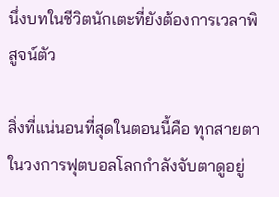นึ่งบทในชีวิตนักเตะที่ยังต้องการเวลาพิสูจน์ตัว

สิ่งที่แน่นอนที่สุดในตอนนี้คือ ทุกสายตาในวงการฟุตบอลโลกกำลังจับตาดูอยู่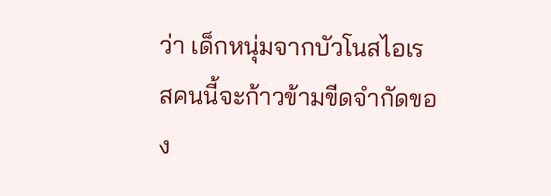ว่า เด็กหนุ่มจากบัวโนสไอเรสคนนี้จะก้าวข้ามขีดจำกัดของ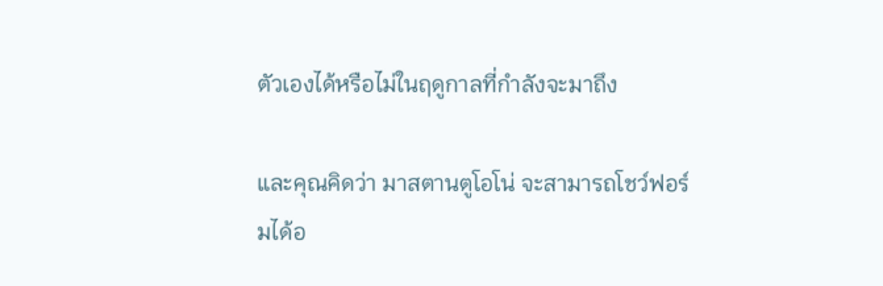ตัวเองได้หรือไม่ในฤดูกาลที่กำลังจะมาถึง

และคุณคิดว่า มาสตานตูโอโน่ จะสามารถโชว์ฟอร์มได้อ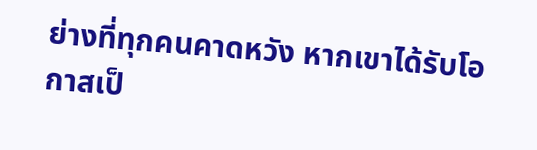ย่างที่ทุกคนคาดหวัง หากเขาได้รับโอกาสเป็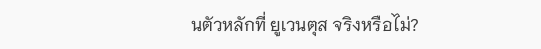นตัวหลักที่ ยูเวนตุส จริงหรือไม่?